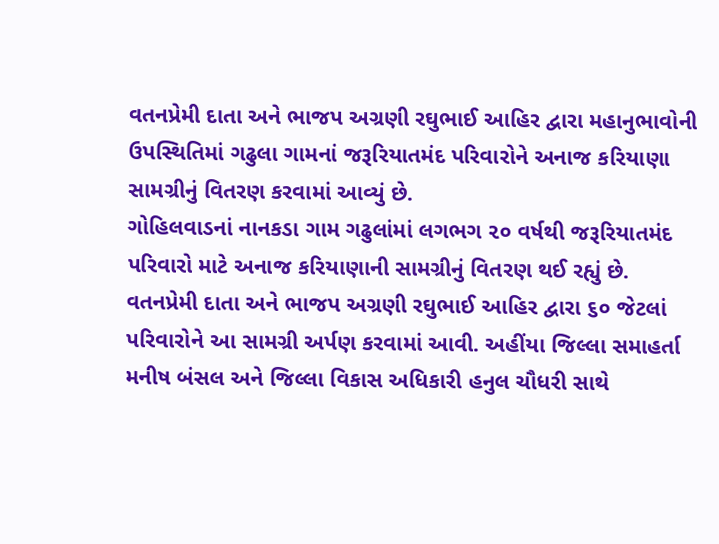વતનપ્રેમી દાતા અને ભાજપ અગ્રણી રઘુભાઈ આહિર દ્વારા મહાનુભાવોની ઉપસ્થિતિમાં ગઢુલા ગામનાં જરૂરિયાતમંદ પરિવારોને અનાજ કરિયાણા સામગ્રીનું વિતરણ કરવામાં આવ્યું છે.
ગોહિલવાડનાં નાનકડા ગામ ગઢુલાંમાં લગભગ ૨૦ વર્ષથી જરૂરિયાતમંદ પરિવારો માટે અનાજ કરિયાણાની સામગ્રીનું વિતરણ થઈ રહ્યું છે. વતનપ્રેમી દાતા અને ભાજપ અગ્રણી રઘુભાઈ આહિર દ્વારા ૬૦ જેટલાં પરિવારોને આ સામગ્રી અર્પણ કરવામાં આવી. અહીંયા જિલ્લા સમાહર્તા મનીષ બંસલ અને જિલ્લા વિકાસ અધિકારી હનુલ ચૌધરી સાથે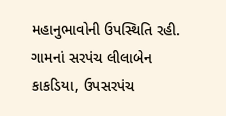મહાનુભાવોની ઉપસ્થિતિ રહી.
ગામનાં સરપંચ લીલાબેન કાકડિયા, ઉપસરપંચ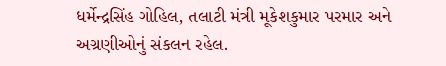ધર્મેન્દ્રસિંહ ગોહિલ, તલાટી મંત્રી મૂકેશકુમાર પરમાર અને અગ્રણીઓનું સંકલન રહેલ.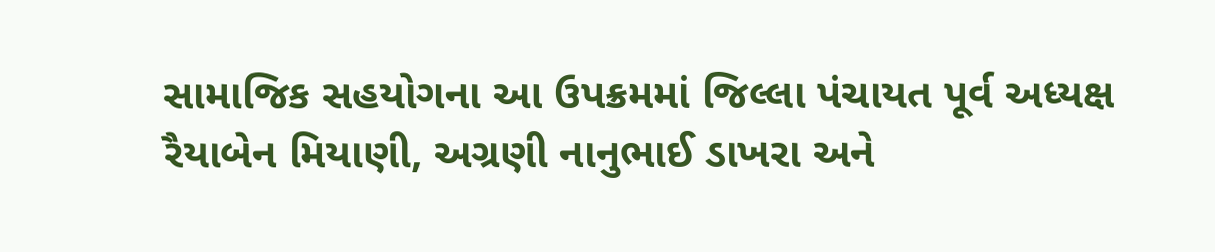સામાજિક સહયોગના આ ઉપક્રમમાં જિલ્લા પંચાયત પૂર્વ અધ્યક્ષ રૈયાબેન મિયાણી, અગ્રણી નાનુભાઈ ડાખરા અને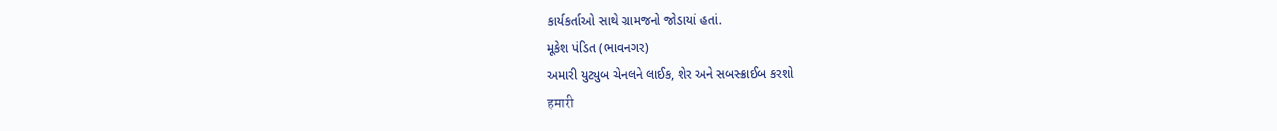કાર્યકર્તાઓ સાથે ગ્રામજનો જોડાયાં હતાં.
મૂકેશ પંડિત (ભાવનગર)
અમારી યુટ્યુબ ચેનલને લાઈક, શેર અને સબસ્ક્રાઈબ કરશો
हमारी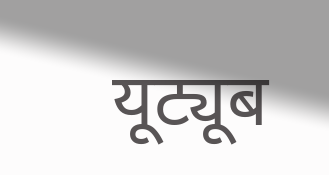यूट्यूब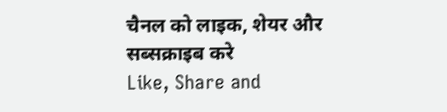चैनल को लाइक, शेयर और सब्सक्राइब करे
Like, Share and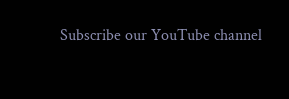Subscribe our YouTube channel